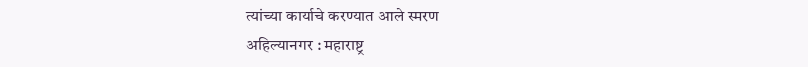त्यांच्या कार्याचे करण्यात आले स्मरण
अहिल्यानगर : महाराष्ट्र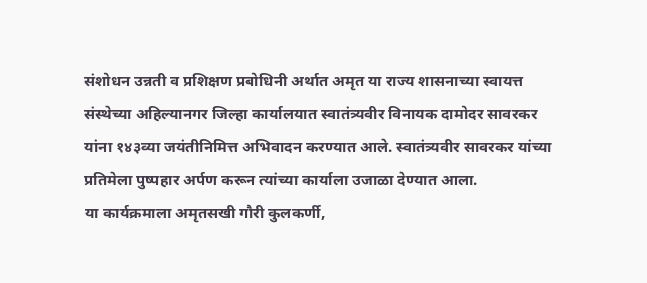संशोधन उन्नती व प्रशिक्षण प्रबोधिनी अर्थात अमृत या राज्य शासनाच्या स्वायत्त संस्थेच्या अहिल्यानगर जिल्हा कार्यालयात स्वातंत्र्यवीर विनायक दामोदर सावरकर यांना १४३व्या जयंतीनिमित्त अभिवादन करण्यात आले. स्वातंत्र्यवीर सावरकर यांच्या प्रतिमेला पुष्पहार अर्पण करून त्यांच्या कार्याला उजाळा देण्यात आला.
या कार्यक्रमाला अमृतसखी गौरी कुलकर्णी,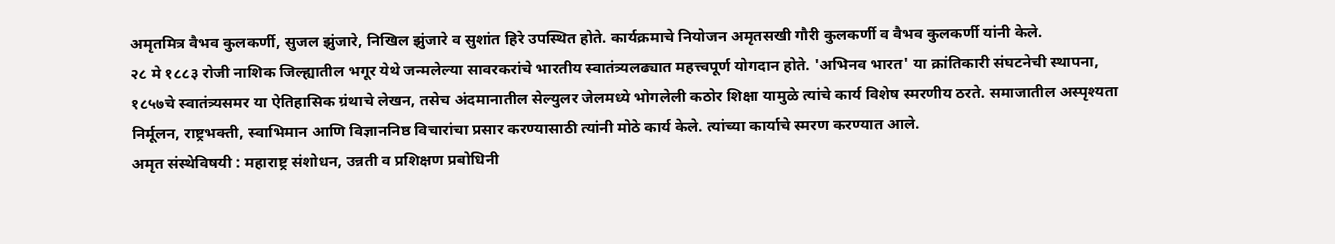अमृतमित्र वैभव कुलकर्णी, सुजल झुंजारे, निखिल झुंजारे व सुशांत हिरे उपस्थित होते. कार्यक्रमाचे नियोजन अमृतसखी गौरी कुलकर्णी व वैभव कुलकर्णी यांनी केले.
२८ मे १८८३ रोजी नाशिक जिल्ह्यातील भगूर येथे जन्मलेल्या सावरकरांचे भारतीय स्वातंत्र्यलढ्यात महत्त्वपूर्ण योगदान होते. 'अभिनव भारत' या क्रांतिकारी संघटनेची स्थापना, १८५७चे स्वातंत्र्यसमर या ऐतिहासिक ग्रंथाचे लेखन, तसेच अंदमानातील सेल्युलर जेलमध्ये भोगलेली कठोर शिक्षा यामुळे त्यांचे कार्य विशेष स्मरणीय ठरते. समाजातील अस्पृश्यता निर्मूलन, राष्ट्रभक्ती, स्वाभिमान आणि विज्ञाननिष्ठ विचारांचा प्रसार करण्यासाठी त्यांनी मोठे कार्य केले. त्यांच्या कार्याचे स्मरण करण्यात आले.
अमृत संस्थेविषयी : महाराष्ट्र संशोधन, उन्नती व प्रशिक्षण प्रबोधिनी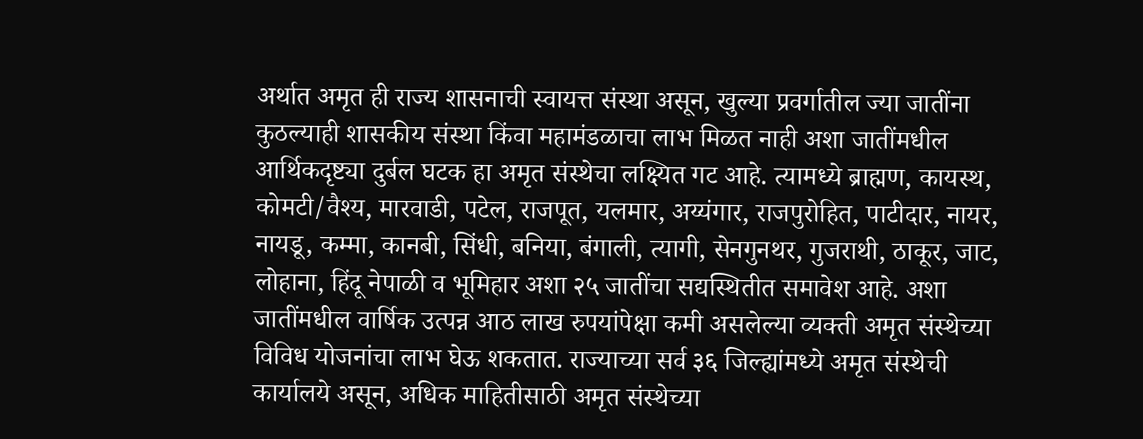अर्थात अमृत ही राज्य शासनाची स्वायत्त संस्था असून, खुल्या प्रवर्गातील ज्या जातींना कुठल्याही शासकीय संस्था किंवा महामंडळाचा लाभ मिळत नाही अशा जातींमधील आर्थिकदृष्ट्या दुर्बल घटक हा अमृत संस्थेचा लक्ष्यित गट आहे. त्यामध्ये ब्राह्मण, कायस्थ, कोमटी/वैश्य, मारवाडी, पटेल, राजपूत, यलमार, अय्यंगार, राजपुरोहित, पाटीदार, नायर, नायडू, कम्मा, कानबी, सिंधी, बनिया, बंगाली, त्यागी, सेनगुनथर, गुजराथी, ठाकूर, जाट, लोहाना, हिंदू नेपाळी व भूमिहार अशा २५ जातींचा सद्यस्थितीत समावेश आहे. अशा जातींमधील वार्षिक उत्पन्न आठ लाख रुपयांपेक्षा कमी असलेल्या व्यक्ती अमृत संस्थेच्या विविध योजनांचा लाभ घेऊ शकतात. राज्याच्या सर्व ३६ जिल्ह्यांमध्ये अमृत संस्थेची कार्यालये असून, अधिक माहितीसाठी अमृत संस्थेच्या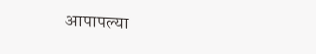आपापल्या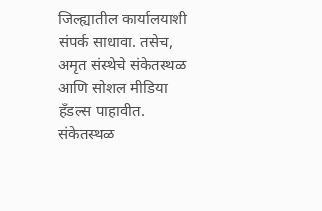जिल्ह्यातील कार्यालयाशी संपर्क साधावा. तसेच, अमृत संस्थेचे संकेतस्थळ आणि सोशल मीडिया हँडल्स पाहावीत.
संकेतस्थळ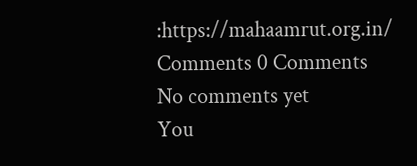:https://mahaamrut.org.in/
Comments 0 Comments
No comments yet
You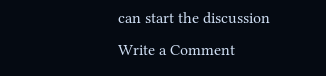can start the discussion
Write a Comment